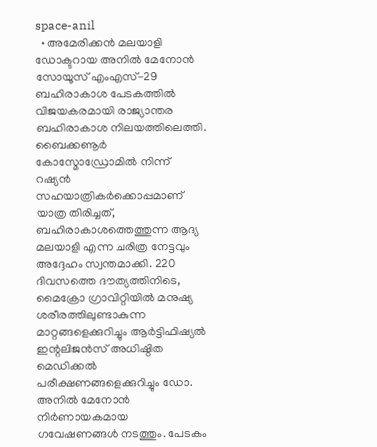space-anil
  • അമേരിക്കൻ മലയാളി ഡോക്ടറായ അനില്‍ മേനോന്‍ സോയൂസ് എംഎസ്-29 ബഹിരാകാശ പേടകത്തിൽ വിജയകരമായി രാജ്യാന്തര ബഹിരാകാശ നിലയത്തിലെത്തി. ബൈക്കണൂർ കോസ്മോഡ്രോമിൽ നിന്ന് റഷ്യൻ സഹയാത്രികർക്കൊപ്പമാണ് യാത്ര തിരിച്ചത്, ബഹിരാകാശത്തെത്തുന്ന ആദ്യ മലയാളി എന്ന ചരിത്ര നേട്ടവും അദ്ദേഹം സ്വന്തമാക്കി. 220 ദിവസത്തെ ദൗത്യത്തിനിടെ, മൈക്രോ ഗ്രാവിറ്റിയിൽ മനുഷ്യ ശരീരത്തിലുണ്ടാകുന്ന മാറ്റങ്ങളെക്കുറിച്ചും ആർട്ടിഫിഷ്യൽ ഇന്റലിജൻസ് അധിഷ്ഠിത മെഡിക്കൽ പരീക്ഷണങ്ങളെക്കുറിച്ചും ഡോ. അനില്‍ മേനോൻ നിർണായകമായ ഗവേഷണങ്ങൾ നടത്തും. പേടകം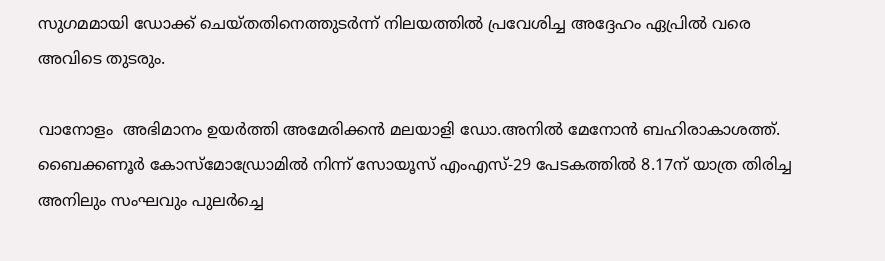സുഗമമായി ഡോക്ക് ചെയ്തതിനെത്തുടർന്ന് നിലയത്തിൽ പ്രവേശിച്ച അദ്ദേഹം ഏപ്രിൽ വരെ അവിടെ തുടരും.

വാനോളം  അഭിമാനം ഉയര്‍ത്തി അമേരിക്കന്‍ മലയാളി ഡോ.അനില്‍ മേനോന്‍ ബഹിരാകാശത്ത്. ബൈക്കണൂർ കോസ്മോഡ്രോമിൽ നിന്ന് സോയൂസ് എംഎസ്-29 പേടകത്തില്‍ 8.17ന് യാത്ര തിരിച്ച അനിലും സംഘവും പുലര്‍ച്ചെ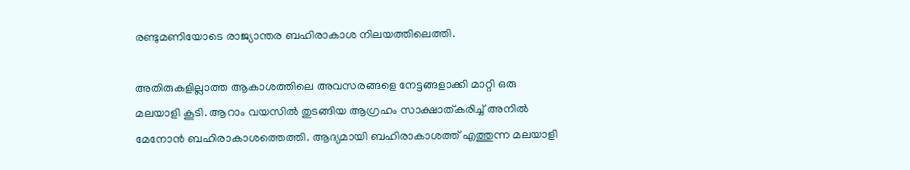രണ്ടുമണിയോടെ രാജ്യാന്തര ബഹിരാകാശ നിലയത്തിലെത്തി.

അതിരുകളില്ലാത്ത ആകാശത്തിലെ അവസരങ്ങളെ നേട്ടങ്ങളാക്കി മാറ്റി ഒരു മലയാളി കൂടി. ആറാം വയസില്‍ തുടങ്ങിയ ആഗ്രഹം സാക്ഷാത്കരിച്ച് അനില്‍ മേനോന്‍ ബഹിരാകാശത്തെത്തി. ആദ്യമായി ബഹിരാകാശത്ത് എത്തുന്ന മലയാളി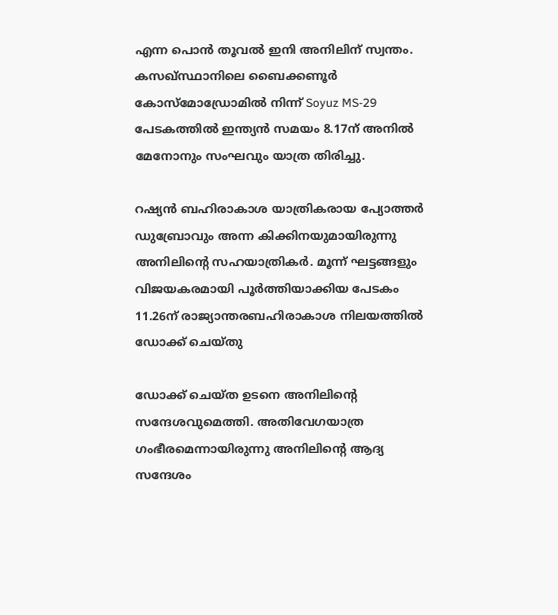എന്ന പൊന്‍ തൂവല്‍ ഇനി അനിലിന് സ്വന്തം. കസഖ്സ്ഥാനിലെ ബൈക്കണൂർ കോസ്മോഡ്രോമിൽ നിന്ന് Soyuz MS-29 പേടകത്തിൽ ഇന്ത്യന്‍ സമയം 8.17ന് അനില്‍ മേനോനും സംഘവും യാത്ര തിരിച്ചു.

റഷ്യന്‍ ബഹിരാകാശ യാത്രികരായ പ്യോത്തര്‍ ഡുബ്രോവും അന്ന കിക്കിനയുമായിരുന്നു അനിലിന്റെ സഹയാത്രികര്‍. മൂന്ന് ഘട്ടങ്ങളും വിജയകരമായി പൂര്‍ത്തിയാക്കിയ പേടകം 11.26ന് രാജ്യാന്തരബഹിരാകാശ നിലയത്തില്‍ ഡോക്ക് ചെയ്തു

ഡോക്ക് ചെയ്ത ഉടനെ അനിലിന്റെ സന്ദേശവുമെത്തി. അതിവേഗയാത്ര ഗംഭീരമെന്നായിരുന്നു അനിലിന്റെ ആദ്യ സന്ദേശം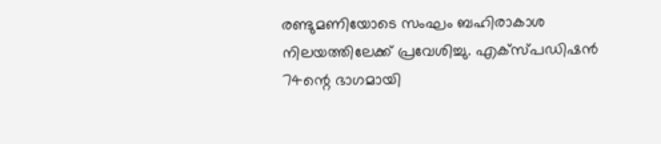രണ്ടുമണിയോടെ സംഘം ബഹിരാകാശ നിലയത്തിലേക്ക് പ്രവേശിച്ചു. എക്സ്പഡിഷന്‍ 74ന്റെ ഭാഗമായി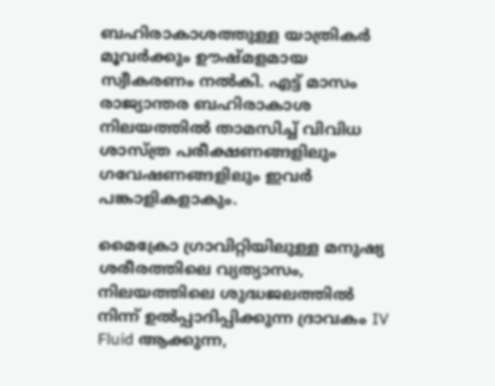ബഹിരാകാശത്തുള്ള യാത്രികര്‍ മൂവര്‍ക്കും ഊഷ്മളമായ സ്വീകരണം നല്‍കി. എട്ട് മാസം രാജ്യാന്തര ബഹിരാകാശ നിലയത്തിൽ താമസിച്ച് വിവിധ ശാസ്ത്ര പരീക്ഷണങ്ങളിലും ഗവേഷണങ്ങളിലും ഇവര്‍ പങ്കാളികളാകും.

മൈക്രോ ഗ്രാവിറ്റിയിലുള്ള മനുഷ്യ ശരീരത്തിലെ വ്യത്യാസം, നിലയത്തിലെ ശുദ്ധജലത്തില്‍ നിന്ന് ഉല്‍പ്പാദിപ്പിക്കുന്ന ദ്രാവകം IV Fluid ആക്കുന്ന,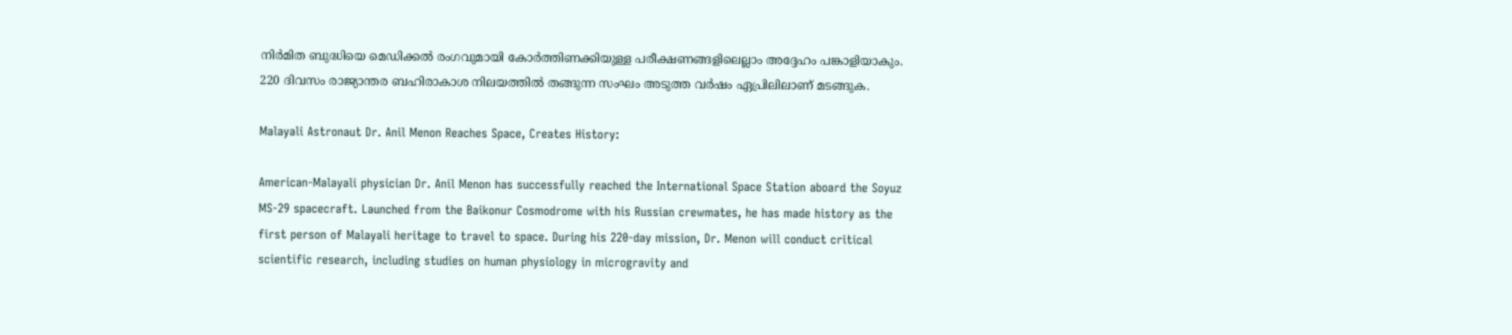നിര്‍മിത ബുദ്ധിയെ മെഡിക്കല്‍ രംഗവുമായി കോര്‍ത്തിണക്കിയുള്ള പരീക്ഷണങ്ങളിലെല്ലാം അദ്ദേഹം പങ്കാളിയാകും.  220 ദിവസം രാജ്യാന്തര ബഹിരാകാശ നിലയത്തില്‍ തങ്ങുന്ന സംഘം അടുത്ത വര്‍ഷം ഏപ്രിലിലാണ് മടങ്ങുക.

Malayali Astronaut Dr. Anil Menon Reaches Space, Creates History:

American-Malayali physician Dr. Anil Menon has successfully reached the International Space Station aboard the Soyuz MS-29 spacecraft. Launched from the Baikonur Cosmodrome with his Russian crewmates, he has made history as the first person of Malayali heritage to travel to space. During his 220-day mission, Dr. Menon will conduct critical scientific research, including studies on human physiology in microgravity and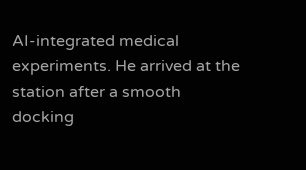AI-integrated medical experiments. He arrived at the station after a smooth docking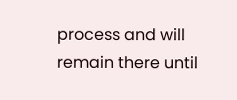process and will remain there until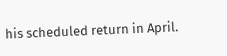his scheduled return in April.